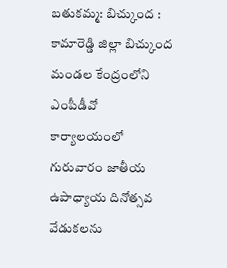బతుకమ్మ: బిచ్కుంద : కామారెడ్డి జిల్లా బిచ్కుంద మండల కేంద్రంలోని ఎంపీడీవో కార్యాలయంలో గురువారం జాతీయ ఉపాధ్యాయ దినోత్సవ వేడుకలను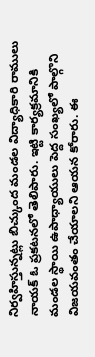నిర్వహిస్తున్నట్లు బిచ్కుంద మండల విద్యాధికారి రాములు నాయక్ ఓ ప్రకటనలో తెలిపారు. ఇట్టి కార్యక్రమానికి మండల స్థాయి ఉపాధ్యాయులు పెద్ద సంఖ్యలో పాల్గొని విజయవంతం చేయాలని ఆయన కోరారు. ఈ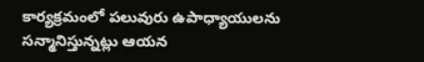కార్యక్రమంలో పలువురు ఉపాధ్యాయులను సన్మానిస్తున్నట్లు ఆయన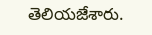తెలియజేశారు.